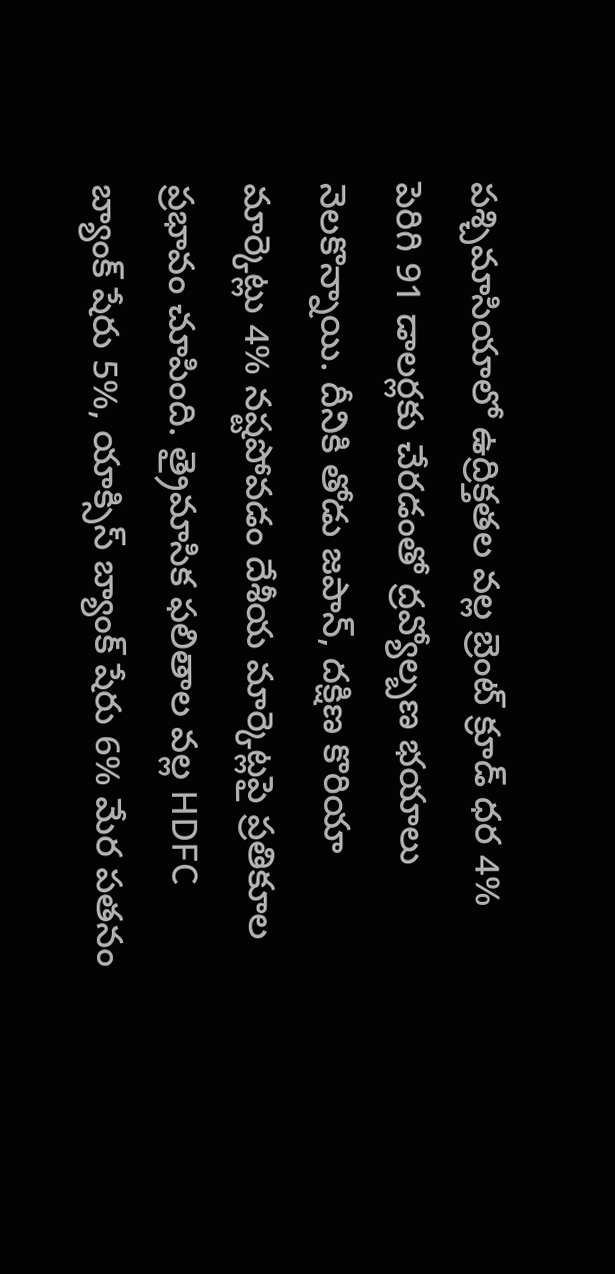పశ్చిమాసియాలో ఉద్రిక్తతల వల్ల బ్రెంట్ క్రూడ్ ధర 4% పెరిగి 91 డాలర్లకు చేరడంతో ద్రవ్యోల్బణ భయాలు నెలకొన్నాయి. దీనికి తోడు జపాన్, దక్షిణ కొరియా మార్కెట్లు 4% నష్టపోవడం దేశీయ మార్కెట్లపై ప్రతికూల ప్రభావం చూపింది. త్రైమాసిక ఫలితాల వల్ల HDFC బ్యాంక్ షేరు 5%, యాక్సిస్ బ్యాంక్ షేరు 6% మేర పతనం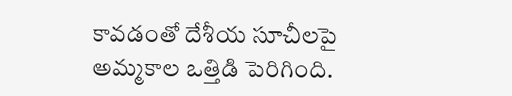కావడంతో దేశీయ సూచీలపై అమ్మకాల ఒత్తిడి పెరిగింది.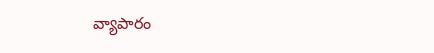వ్యాపారం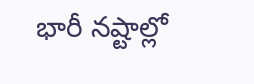భారీ నష్టాల్లో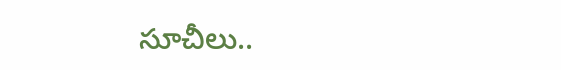సూచీలు..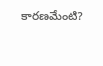కారణమేంటి?